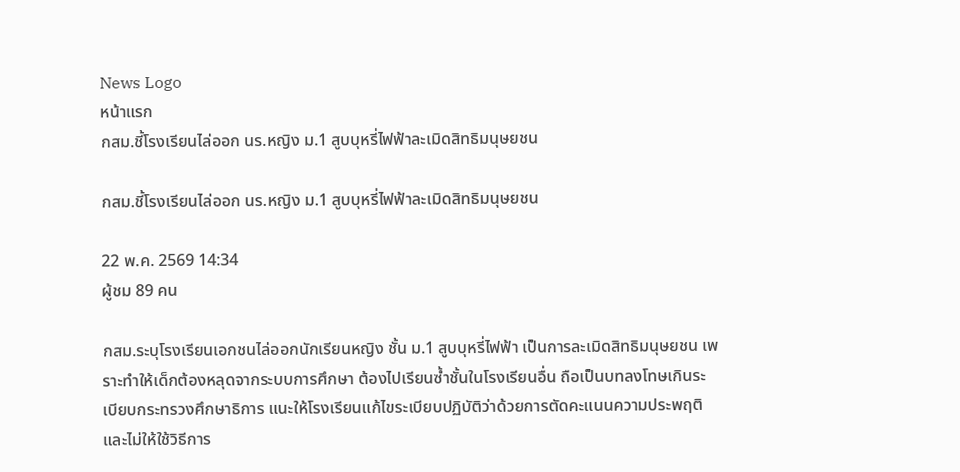News Logo
หน้าแรก
กสม.ชี้โรงเรียนไล่ออก นร.หญิง ม.1 สูบบุหรี่ไฟฟ้าละเมิดสิทธิมนุษยชน

กสม.ชี้โรงเรียนไล่ออก นร.หญิง ม.1 สูบบุหรี่ไฟฟ้าละเมิดสิทธิมนุษยชน

22 พ.ค. 2569 14:34
ผู้ชม 89 คน

กสม.ระบุโรงเรียนเอกชนไล่ออกนักเรียนหญิง ชั้น ม.1 สูบบุหรี่ไฟฟ้า เป็นการละเมิดสิทธิมนุษยชน เพราะทำให้เด็กต้องหลุดจากระบบการศึกษา ต้องไปเรียนซ้ำชั้นในโรงเรียนอื่น ถือเป็นบทลงโทษเกินระเบียบกระทรวงศึกษาธิการ แนะให้โรงเรียนแก้ไขระเบียบปฏิบัติว่าด้วยการตัดคะแนนความประพฤติ และไม่ให้ใช้วิธีการ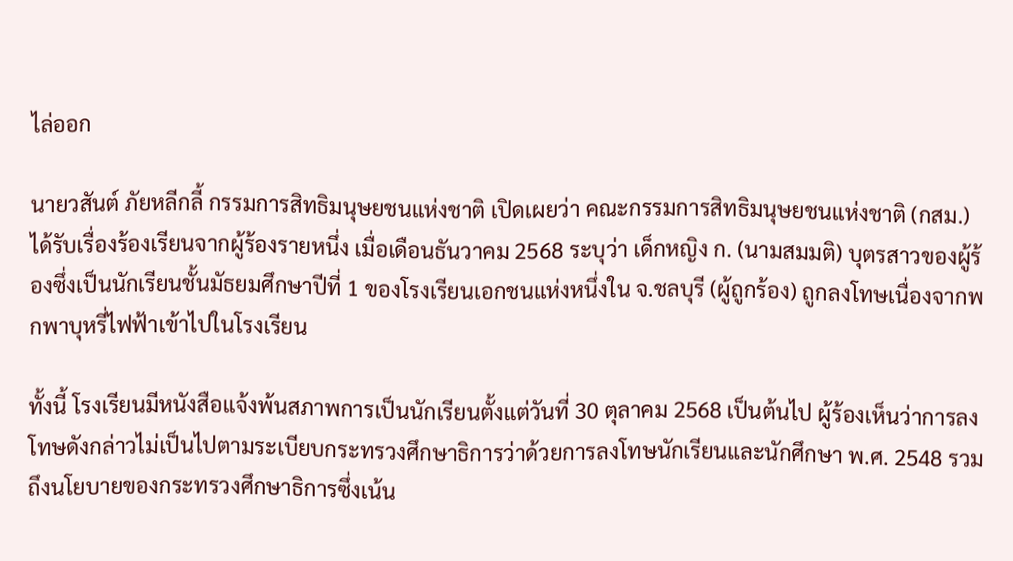ไล่ออก

นายวสันต์ ภัยหลีกลี้ กรรมการสิทธิมนุษยชนแห่งชาติ เปิดเผยว่า คณะกรรมการสิทธิมนุษยชนแห่งชาติ (กสม.) ได้รับเรื่องร้องเรียนจากผู้ร้องรายหนึ่ง เมื่อเดือนธันวาคม 2568 ระบุว่า เด็กหญิง ก. (นามสมมติ) บุตรสาวของผู้ร้องซึ่งเป็นนักเรียนชั้นมัธยมศึกษาปีที่ 1 ของโรงเรียนเอกชนแห่งหนึ่งใน จ.ชลบุรี (ผู้ถูกร้อง) ถูกลงโทษเนื่องจากพกพาบุหรี่ไฟฟ้าเข้าไปในโรงเรียน

ทั้งนี้ โรงเรียนมีหนังสือแจ้งพ้นสภาพการเป็นนักเรียนตั้งแต่วันที่ 30 ตุลาคม 2568 เป็นต้นไป ผู้ร้องเห็นว่าการลงโทษดังกล่าวไม่เป็นไปตามระเบียบกระทรวงศึกษาธิการว่าด้วยการลงโทษนักเรียนและนักศึกษา พ.ศ. 2548 รวมถึงนโยบายของกระทรวงศึกษาธิการซึ่งเน้น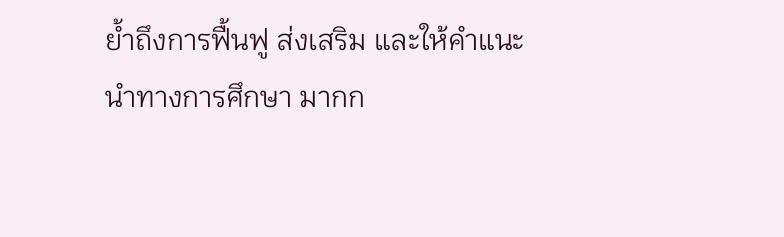ย้ำถึงการฟื้นฟู ส่งเสริม และให้คำแนะนำทางการศึกษา มากก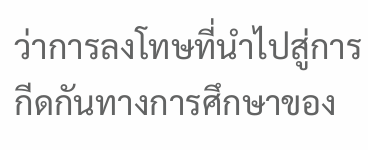ว่าการลงโทษที่นำไปสู่การกีดกันทางการศึกษาของ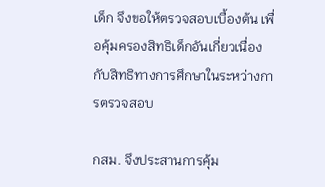เด็ก จึงขอให้ตรวจสอบเบื้องต้น เพื่อคุ้มครองสิทธิเด็กอันเกี่ยวเนื่องกับสิทธิทางการศึกษาในระหว่างการตรวจสอบ

กสม. จึงประสานการคุ้ม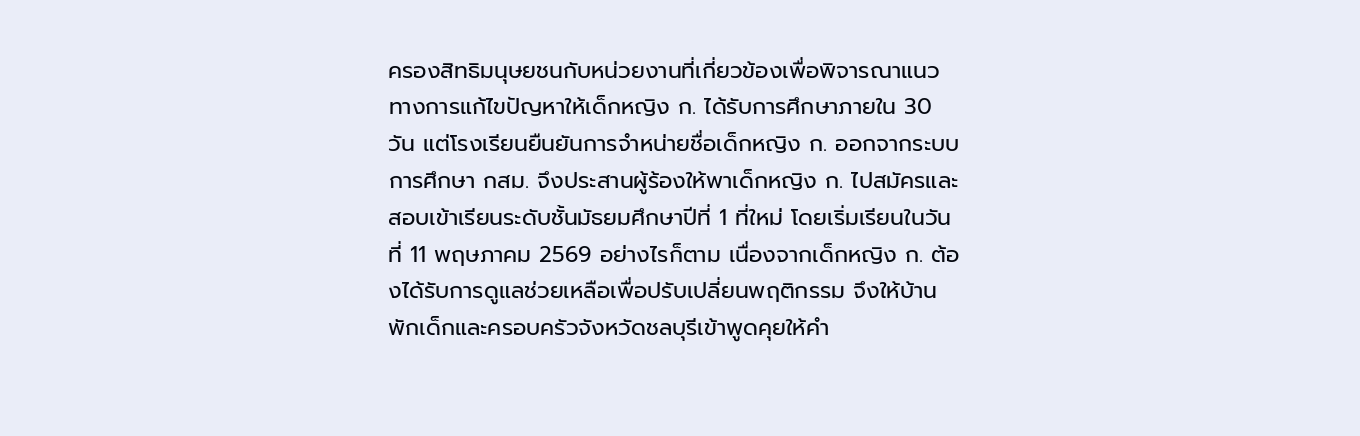ครองสิทธิมนุษยชนกับหน่วยงานที่เกี่ยวข้องเพื่อพิจารณาแนวทางการแก้ไขปัญหาให้เด็กหญิง ก. ได้รับการศึกษาภายใน 30 วัน แต่โรงเรียนยืนยันการจำหน่ายชื่อเด็กหญิง ก. ออกจากระบบการศึกษา กสม. จึงประสานผู้ร้องให้พาเด็กหญิง ก. ไปสมัครและสอบเข้าเรียนระดับชั้นมัธยมศึกษาปีที่ 1 ที่ใหม่ โดยเริ่มเรียนในวันที่ 11 พฤษภาคม 2569 อย่างไรก็ตาม เนื่องจากเด็กหญิง ก. ต้องได้รับการดูแลช่วยเหลือเพื่อปรับเปลี่ยนพฤติกรรม จึงให้บ้านพักเด็กและครอบครัวจังหวัดชลบุรีเข้าพูดคุยให้คำ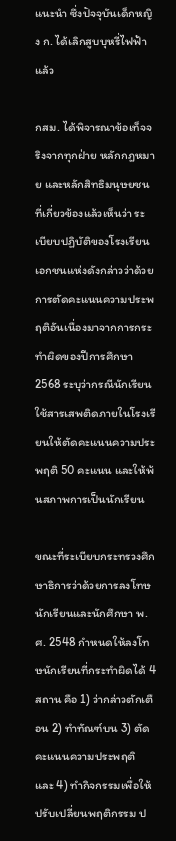แนะนำ ซึ่งปัจจุบันเด็กหญิง ก. ได้เลิกสูบบุหรี่ไฟฟ้าแล้ว

กสม. ได้พิจารณาข้อเท็จจริงจากทุกฝ่าย หลักกฎหมาย และหลักสิทธิมนุษยชนที่เกี่ยวข้องแล้วเห็นว่า ระเบียบปฏิบัติของโรงเรียนเอกชนแห่งดังกล่าวว่าด้วยการตัดคะแนนความประพฤติอันเนื่องมาจากการกระทำผิดของปีการศึกษา 2568 ระบุว่ากรณีนักเรียนใช้สารเสพติดภายในโรงเรียนให้ตัดคะแนนความประพฤติ 50 คะแนน และให้พ้นสภาพการเป็นนักเรียน

ขณะที่ระเบียบกระทรวงศึกษาธิการว่าด้วยการลงโทษนักเรียนและนักศึกษา พ.ศ. 2548 กำหนดให้ลงโทษนักเรียนที่กระทำผิดได้ 4 สถาน คือ 1) ว่ากล่าวตักเตือน 2) ทำทัณฑ์บน 3) ตัดคะแนนความประพฤติ และ 4) ทำกิจกรรมเพื่อให้ปรับเปลี่ยนพฤติกรรม ป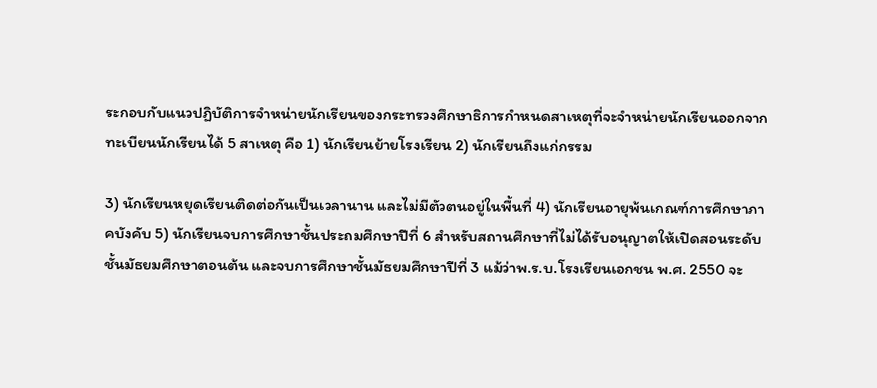ระกอบกับแนวปฏิบัติการจำหน่ายนักเรียนของกระทรวงศึกษาธิการกำหนดสาเหตุที่จะจำหน่ายนักเรียนออกจากทะเบียนนักเรียนได้ 5 สาเหตุ คือ 1) นักเรียนย้ายโรงเรียน 2) นักเรียนถึงแก่กรรม

3) นักเรียนหยุดเรียนติดต่อกันเป็นเวลานาน และไม่มีตัวตนอยู่ในพื้นที่ 4) นักเรียนอายุพ้นเกณฑ์การศึกษาภาคบังคับ 5) นักเรียนจบการศึกษาชั้นประถมศึกษาปีที่ 6 สำหรับสถานศึกษาที่ไม่ได้รับอนุญาตให้เปิดสอนระดับชั้นมัธยมศึกษาตอนต้น และจบการศึกษาชั้นมัธยมศึกษาปีที่ 3 แม้ว่าพ.ร.บ.โรงเรียนเอกชน พ.ศ. 2550 จะ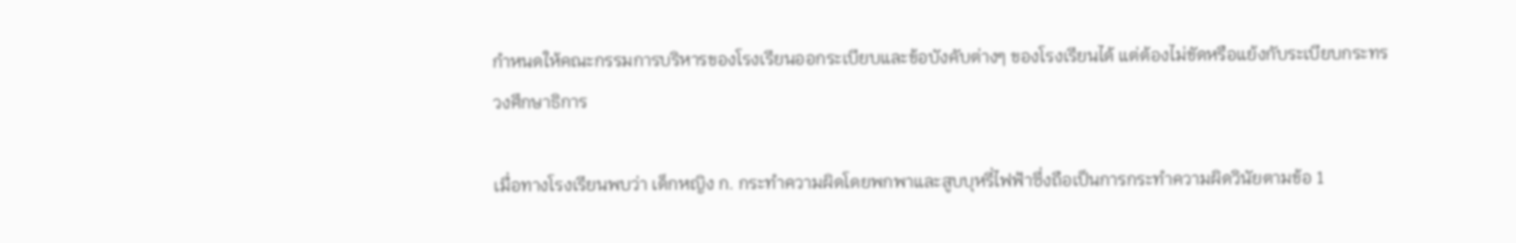กำหนดให้คณะกรรมการบริหารของโรงเรียนออกระเบียบและข้อบังคับต่างๆ ของโรงเรียนได้ แต่ต้องไม่ขัดหรือแย้งกับระเบียบกระทรวงศึกษาธิการ

เมื่อทางโรงเรียนพบว่า เด็กหญิง ก. กระทำความผิดโดยพกพาและสูบบุหรี่ไฟฟ้าซึ่งถือเป็นการกระทำความผิดวินัยตามข้อ 1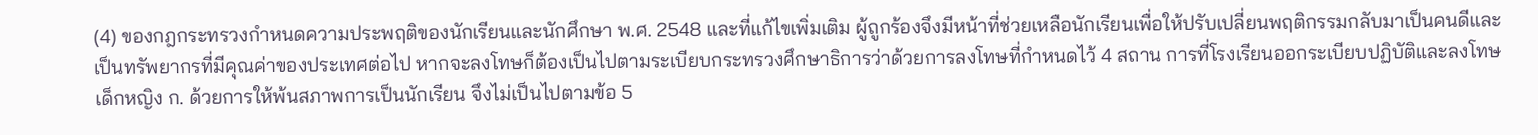(4) ของกฎกระทรวงกำหนดความประพฤติของนักเรียนและนักศึกษา พ.ศ. 2548 และที่แก้ไขเพิ่มเติม ผู้ถูกร้องจึงมีหน้าที่ช่วยเหลือนักเรียนเพื่อให้ปรับเปลี่ยนพฤติกรรมกลับมาเป็นคนดีและเป็นทรัพยากรที่มีคุณค่าของประเทศต่อไป หากจะลงโทษก็ต้องเป็นไปตามระเบียบกระทรวงศึกษาธิการว่าด้วยการลงโทษที่กำหนดไว้ 4 สถาน การที่โรงเรียนออกระเบียบปฏิบัติและลงโทษเด็กหญิง ก. ด้วยการให้พ้นสภาพการเป็นนักเรียน จึงไม่เป็นไปตามข้อ 5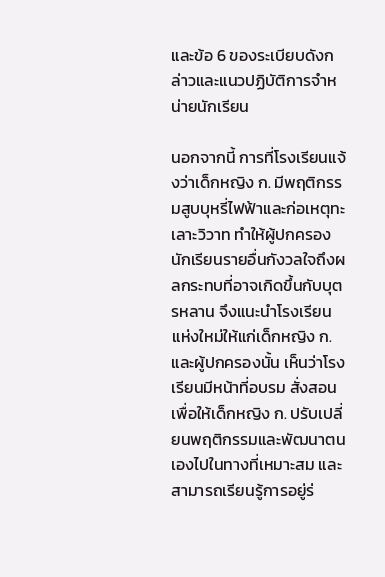และข้อ 6 ของระเบียบดังกล่าวและแนวปฏิบัติการจำหน่ายนักเรียน

นอกจากนี้ การที่โรงเรียนแจ้งว่าเด็กหญิง ก. มีพฤติกรรมสูบบุหรี่ไฟฟ้าและก่อเหตุทะเลาะวิวาท ทำให้ผู้ปกครองนักเรียนรายอื่นกังวลใจถึงผลกระทบที่อาจเกิดขึ้นกับบุตรหลาน จึงแนะนำโรงเรียนแห่งใหม่ให้แก่เด็กหญิง ก. และผู้ปกครองนั้น เห็นว่าโรงเรียนมีหน้าที่อบรม สั่งสอนเพื่อให้เด็กหญิง ก. ปรับเปลี่ยนพฤติกรรมและพัฒนาตนเองไปในทางที่เหมาะสม และสามารถเรียนรู้การอยู่ร่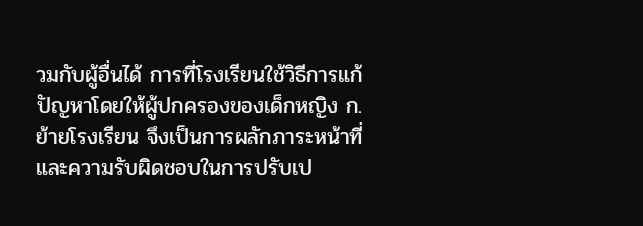วมกับผู้อื่นได้ การที่โรงเรียนใช้วิธีการแก้ปัญหาโดยให้ผู้ปกครองของเด็กหญิง ก. ย้ายโรงเรียน จึงเป็นการผลักภาระหน้าที่และความรับผิดชอบในการปรับเป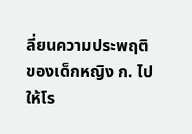ลี่ยนความประพฤติของเด็กหญิง ก. ไปให้โร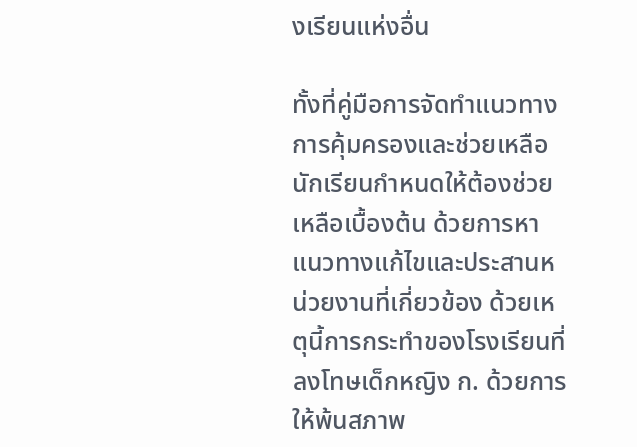งเรียนแห่งอื่น

ทั้งที่คู่มือการจัดทำแนวทางการคุ้มครองและช่วยเหลือนักเรียนกำหนดให้ต้องช่วยเหลือเบื้องต้น ด้วยการหาแนวทางแก้ไขและประสานหน่วยงานที่เกี่ยวข้อง ด้วยเหตุนี้การกระทำของโรงเรียนที่ลงโทษเด็กหญิง ก. ด้วยการให้พ้นสภาพ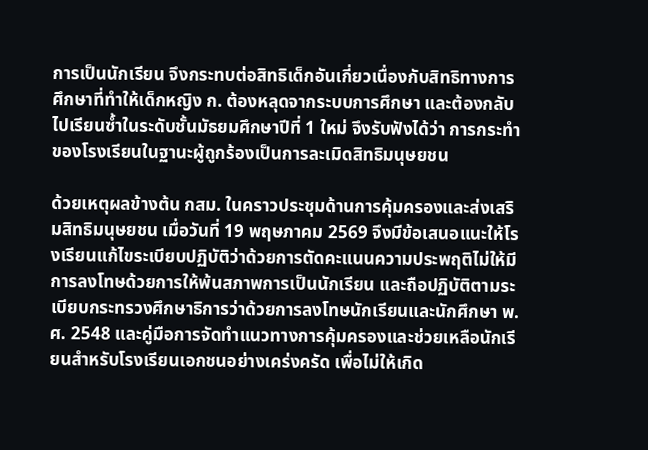การเป็นนักเรียน จึงกระทบต่อสิทธิเด็กอันเกี่ยวเนื่องกับสิทธิทางการศึกษาที่ทำให้เด็กหญิง ก. ต้องหลุดจากระบบการศึกษา และต้องกลับไปเรียนซ้ำในระดับชั้นมัธยมศึกษาปีที่ 1 ใหม่ จึงรับฟังได้ว่า การกระทำของโรงเรียนในฐานะผู้ถูกร้องเป็นการละเมิดสิทธิมนุษยชน

ด้วยเหตุผลข้างต้น กสม. ในคราวประชุมด้านการคุ้มครองและส่งเสริมสิทธิมนุษยชน เมื่อวันที่ 19 พฤษภาคม 2569 จึงมีข้อเสนอแนะให้โรงเรียนแก้ไขระเบียบปฏิบัติว่าด้วยการตัดคะแนนความประพฤติไม่ให้มีการลงโทษด้วยการให้พ้นสภาพการเป็นนักเรียน และถือปฏิบัติตามระเบียบกระทรวงศึกษาธิการว่าด้วยการลงโทษนักเรียนและนักศึกษา พ.ศ. 2548 และคู่มือการจัดทำแนวทางการคุ้มครองและช่วยเหลือนักเรียนสำหรับโรงเรียนเอกชนอย่างเคร่งครัด เพื่อไม่ให้เกิด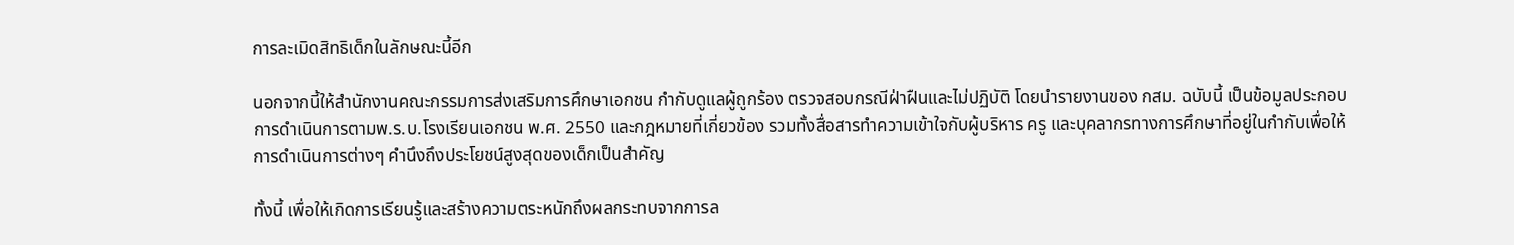การละเมิดสิทธิเด็กในลักษณะนี้อีก

นอกจากนี้ให้สำนักงานคณะกรรมการส่งเสริมการศึกษาเอกชน กำกับดูแลผู้ถูกร้อง ตรวจสอบกรณีฝ่าฝืนและไม่ปฏิบัติ โดยนำรายงานของ กสม. ฉบับนี้ เป็นข้อมูลประกอบการดำเนินการตามพ.ร.บ.โรงเรียนเอกชน พ.ศ. 2550 และกฎหมายที่เกี่ยวข้อง รวมทั้งสื่อสารทำความเข้าใจกับผู้บริหาร ครู และบุคลากรทางการศึกษาที่อยู่ในกำกับเพื่อให้การดำเนินการต่างๆ คำนึงถึงประโยชน์สูงสุดของเด็กเป็นสำคัญ

ทั้งนี้ เพื่อให้เกิดการเรียนรู้และสร้างความตระหนักถึงผลกระทบจากการล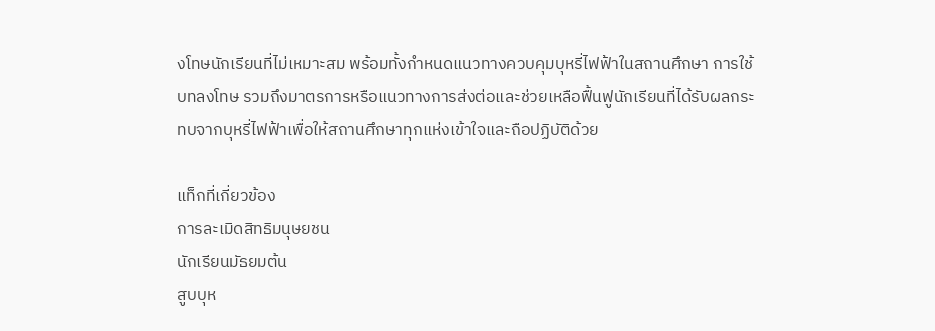งโทษนักเรียนที่ไม่เหมาะสม พร้อมทั้งกำหนดแนวทางควบคุมบุหรี่ไฟฟ้าในสถานศึกษา การใช้บทลงโทษ รวมถึงมาตรการหรือแนวทางการส่งต่อและช่วยเหลือฟื้นฟูนักเรียนที่ได้รับผลกระทบจากบุหรี่ไฟฟ้าเพื่อให้สถานศึกษาทุกแห่งเข้าใจและถือปฏิบัติด้วย

แท็กที่เกี่ยวข้อง
การละเมิดสิทธิมนุษยชน
นักเรียนมัธยมต้น
สูบบุห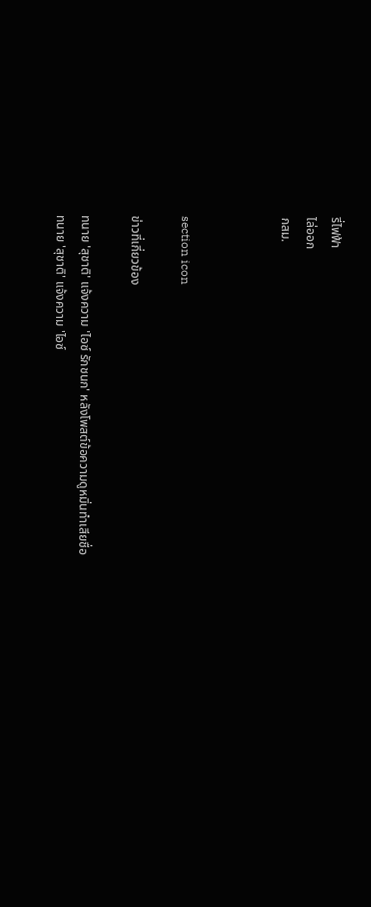รี่ไฟฟ้า
ไล่ออก
กสม.



section icon

ข่าวที่เกี่ยวข้อง

ทนาย 'สุชาติ' แจ้งความ 'ไอซ์ รักชนก' หลังโพสต์ข้อความดูหมิ่นทำเสียชื่อ
ทนาย 'สุชาติ' แจ้งความ 'ไอซ์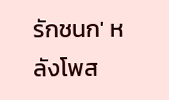รักชนก' หลังโพส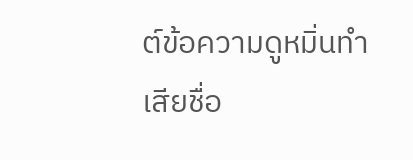ต์ข้อความดูหมิ่นทำเสียชื่อ